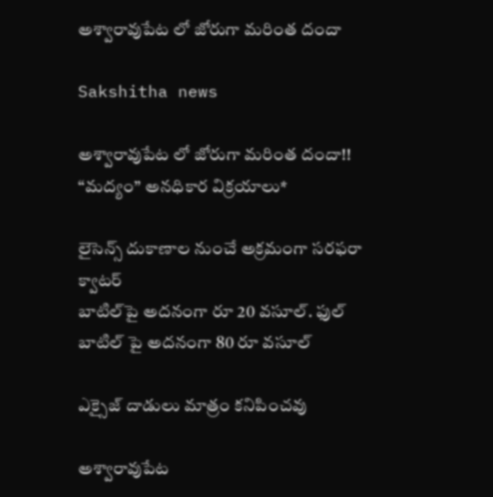అశ్వారావుపేట లో జోరుగా మరింత దందా

Sakshitha news

అశ్వారావుపేట లో జోరుగా మరింత దందా!!
“మద్యం” అనధికార విక్రయాలు*

లైసెన్స్‌ దుకాణాల నుంచే అక్రమంగా సరఫరా క్వాటర్
బాటిల్‌పై అదనంగా రూ 20 వసూల్. ఫుల్ బాటిల్ పై అదనంగా 80 రూ వసూల్

ఎక్సైజ్‌ దాడులు మాత్రం కనిపించవు

అశ్వారావుపేట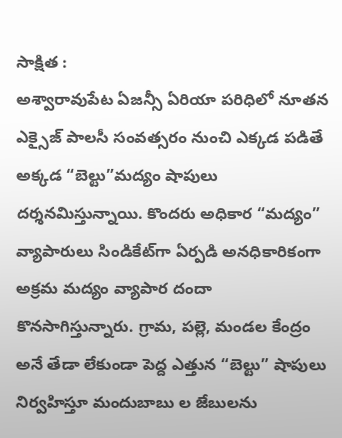సాక్షిత :
అశ్వారావుపేట ఏజన్సీ ఏరియా పరిధిలో నూతన ఎక్సైజ్ పాలసీ సంవత్సరం నుంచి ఎక్కడ పడితే అక్కడ “బెల్టు”మద్యం షాపులు దర్శనమిస్తున్నాయి. కొందరు అధికార “మద్యం” వ్యాపారులు సిండికేట్‌గా ఏర్పడి అనధికారికంగా అక్రమ మద్యం వ్యాపార దందా కొనసాగిస్తున్నారు. గ్రామ, పల్లె, మండల కేంద్రం అనే తేడా లేకుండా పెద్ద ఎత్తున “బెల్టు” షాపులు నిర్వహిస్తూ మందుబాబు ల జేబులను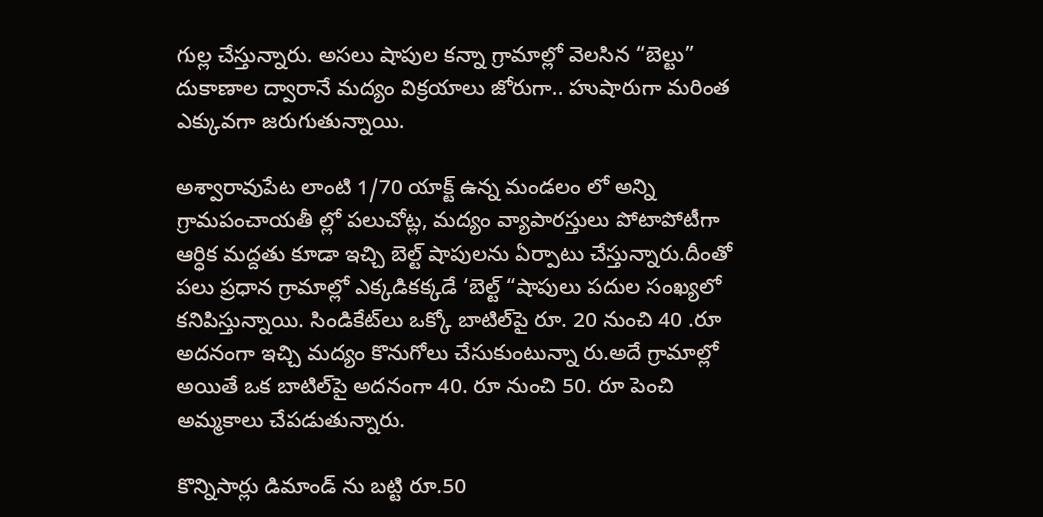గుల్ల చేస్తున్నారు. అసలు షాపుల కన్నా గ్రామాల్లో వెలసిన “బెల్టు” దుకాణాల ద్వారానే మద్యం విక్రయాలు జోరుగా.. హుషారుగా మరింత ఎక్కువగా జరుగుతున్నాయి.

అశ్వారావుపేట లాంటి 1/70 యాక్ట్ ఉన్న మండలం లో అన్ని గ్రామపంచాయతీ ల్లో పలుచోట్ల, మద్యం వ్యాపారస్తులు పోటాపోటీగా ఆర్ధిక మద్దతు కూడా ఇచ్చి బెల్ట్ షాపులను ఏర్పాటు చేస్తున్నారు.దీంతో పలు ప్రధాన గ్రామాల్లో ఎక్కడికక్కడే ‘బెల్ట్‌ “షాపులు పదుల సంఖ్యలో కనిపిస్తున్నాయి. సిండికేట్‌లు ఒక్కో బాటిల్‌పై రూ. 20 నుంచి 40 .రూ అదనంగా ఇచ్చి మద్యం కొనుగోలు చేసుకుంటున్నా రు.అదే గ్రామాల్లో అయితే ఒక బాటిల్‌పై అదనంగా 40. రూ నుంచి 50. రూ పెంచి అమ్మకాలు చేపడుతున్నారు.

కొన్నిసార్లు డిమాండ్‌ ను బట్టి రూ.50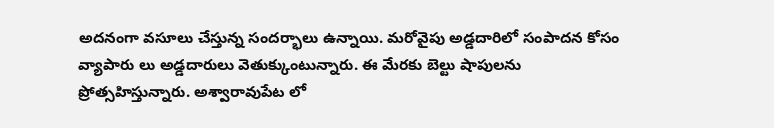అదనంగా వసూలు చేస్తున్న సందర్భాలు ఉన్నాయి. మరోవైపు అడ్డదారిలో సంపాదన కోసం వ్యాపారు లు అడ్డదారులు వెతుక్కుంటున్నారు. ఈ మేరకు బెల్టు షాపులను ప్రోత్సహిస్తున్నారు. అశ్వారావుపేట లో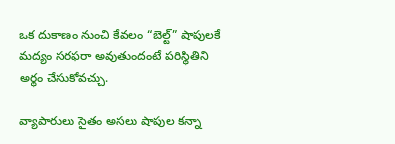ఒక దుకాణం నుంచి కేవలం “బెల్ట్‌” షాపులకే మద్యం సరఫరా అవుతుందంటే పరిస్థితిని అర్థం చేసుకోవచ్చు.

వ్యాపారులు సైతం అసలు షాపుల కన్నా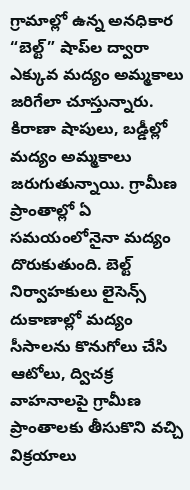గ్రామాల్లో ఉన్న అనధికార “బెల్ట్‌” షాప్‌ల ద్వారా ఎక్కువ మద్యం అమ్మకాలు జరిగేలా చూస్తున్నారు. కిరాణా షాపులు, బడ్డీల్లో మద్యం అమ్మకాలు జరుగుతున్నాయి. గ్రామీణ ప్రాంతాల్లో ఏ సమయంలోనైనా మద్యం దొరుకుతుంది. బెల్ట్‌ నిర్వాహకులు లైసెన్స్‌ దుకాణాల్లో మద్యం సీసాలను కొనుగోలు చేసి ఆటోలు, ద్విచక్ర వాహనాలపై గ్రామీణ ప్రాంతాలకు తీసుకొని వచ్చి విక్రయాలు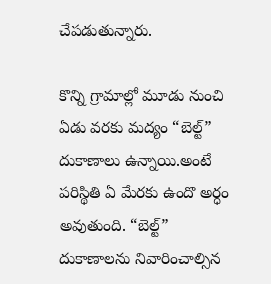చేపడుతున్నారు.

కొన్ని గ్రామాల్లో మూడు నుంచి ఏడు వరకు మద్యం “బెల్ట్‌” దుకాణాలు ఉన్నాయి.అంటే పరిస్థితి ఏ మేరకు ఉందొ అర్ధం అవుతుంది. “బెల్ట్‌” దుకాణాలను నివారించాల్సిన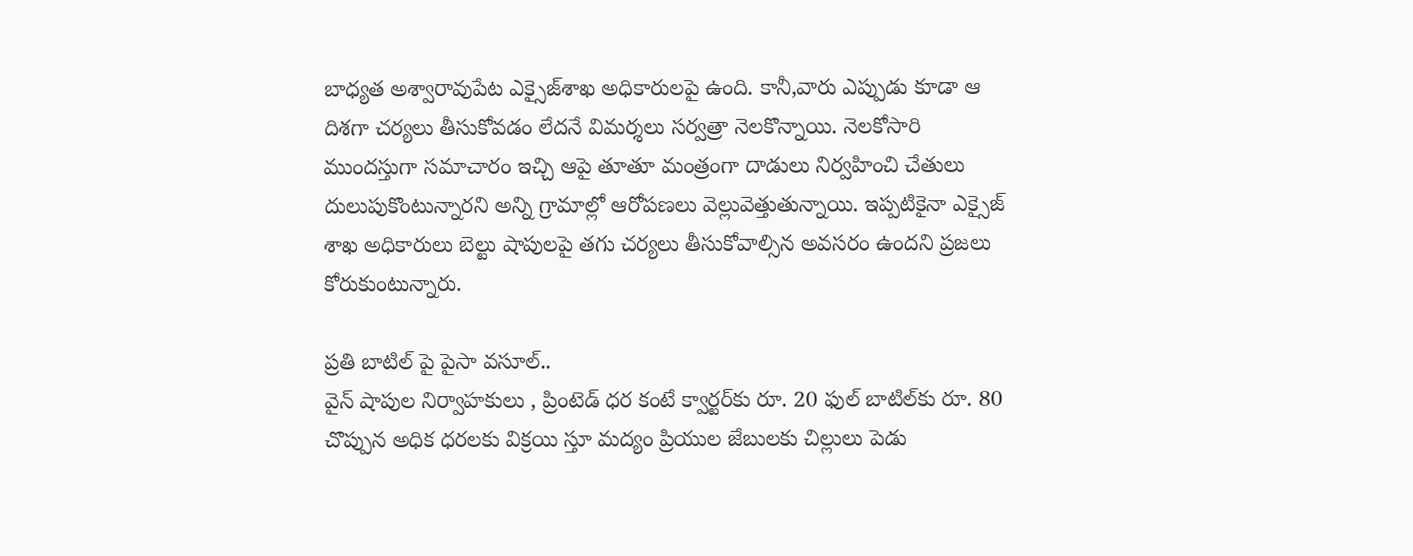బాధ్యత అశ్వారావుపేట ఎక్సైజ్‌శాఖ అధికారులపై ఉంది. కానీ,వారు ఎప్పుడు కూడా ఆ దిశగా చర్యలు తీసుకోవడం లేదనే విమర్శలు సర్వత్రా నెలకొన్నాయి. నెలకోసారి ముందస్తుగా సమాచారం ఇచ్చి ఆపై తూతూ మంత్రంగా దాడులు నిర్వహించి చేతులు దులుపుకొంటున్నారని అన్ని గ్రామాల్లో ఆరోపణలు వెల్లువెత్తుతున్నాయి. ఇప్పటికైనా ఎక్సైజ్ శాఖ అధికారులు బెల్టు షాపులపై తగు చర్యలు తీసుకోవాల్సిన అవసరం ఉందని ప్రజలు కోరుకుంటున్నారు.

ప్రతి బాటిల్ పై పైసా వసూల్..
వైన్ షాపుల నిర్వాహకులు , ప్రింటెడ్ ధర కంటే క్వార్టర్‌కు రూ. 20 ఫుల్ బాటిల్‌కు రూ. 80 చొప్పున అధిక ధరలకు విక్రయి స్తూ మద్యం ప్రియుల జేబులకు చిల్లులు పెడు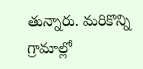తున్నారు. మరికొన్ని గ్రామాల్లో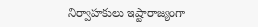నిర్వాహకులు ఇష్టారాజ్యంగా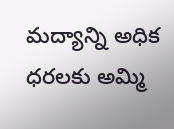మద్యాన్ని అధిక ధరలకు అమ్మి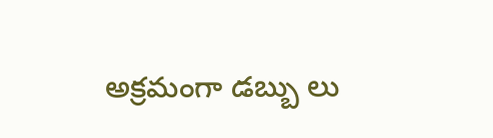అక్రమంగా డబ్బు లు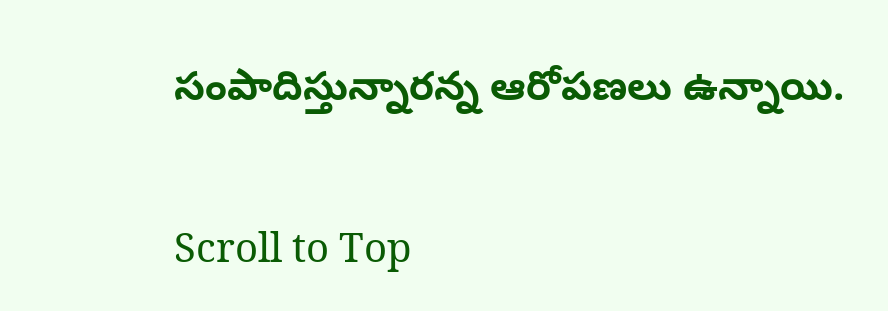సంపాదిస్తున్నారన్న ఆరోపణలు ఉన్నాయి.

Scroll to Top